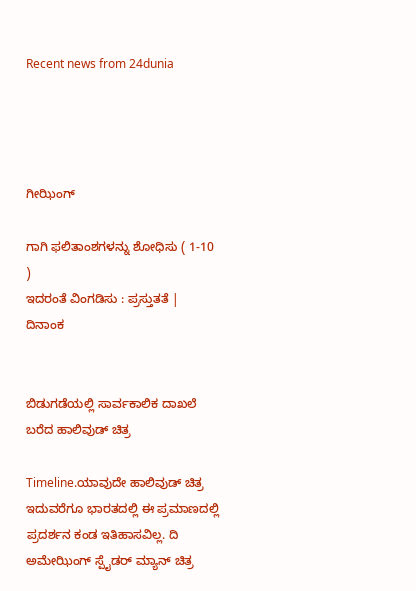Recent news from 24dunia




ಗೀಝಿಂಗ್

ಗಾಗಿ ಫಲಿತಾಂಶಗಳನ್ನು ಶೋಧಿಸು ( 1-10 )
ಇದರಂತೆ ವಿಂಗಡಿಸು : ಪ್ರಸ್ತುತತೆ |   ದಿನಾಂಕ


ಬಿಡುಗಡೆಯಲ್ಲಿ ಸಾರ್ವಕಾಲಿಕ ದಾಖಲೆ ಬರೆದ ಹಾಲಿವುಡ್ ಚಿತ್ರ

Timeline.ಯಾವುದೇ ಹಾಲಿವುಡ್ ಚಿತ್ರ ಇದುವರೆಗೂ ಭಾರತದಲ್ಲಿ ಈ ಪ್ರಮಾಣದಲ್ಲಿ ಪ್ರದರ್ಶನ ಕಂಡ ಇತಿಹಾಸವಿಲ್ಲ. ದಿ ಅಮೇಝಿಂಗ್ ಸ್ಪೈಡರ್ ಮ್ಯಾನ್ ಚಿತ್ರ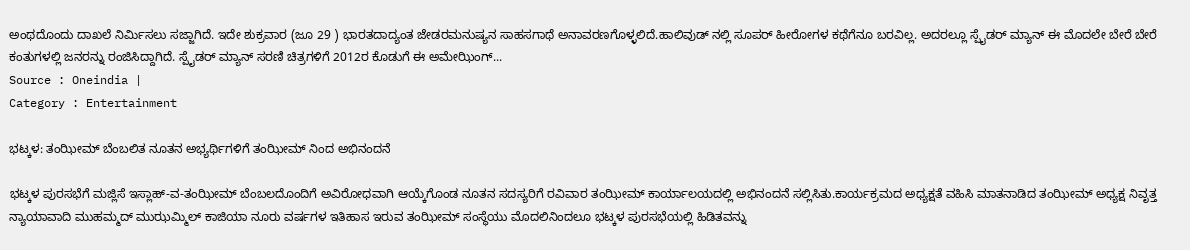ಅಂಥದೊಂದು ದಾಖಲೆ ನಿರ್ಮಿಸಲು ಸಜ್ಜಾಗಿದೆ. ಇದೇ ಶುಕ್ರವಾರ (ಜೂ 29 ) ಭಾರತದಾದ್ಯಂತ ಜೇಡರಮನುಷ್ಯನ ಸಾಹಸಗಾಥೆ ಅನಾವರಣಗೊಳ್ಳಲಿದೆ.ಹಾಲಿವುಡ್ ನಲ್ಲಿ ಸೂಪರ್ ಹೀರೋಗಳ ಕಥೆಗೆನೂ ಬರವಿಲ್ಲ. ಅದರಲ್ಲೂ ಸ್ಪೈಡರ್ ಮ್ಯಾನ್ ಈ ಮೊದಲೇ ಬೇರೆ ಬೇರೆ ಕಂತುಗಳಲ್ಲಿ ಜನರನ್ನು ರಂಜಿಸಿದ್ದಾಗಿದೆ. ಸ್ಪೈಡರ್ ಮ್ಯಾನ್ ಸರಣಿ ಚಿತ್ರಗಳಿಗೆ 2012ರ ಕೊಡುಗೆ ಈ ಅಮೇಝಿಂಗ್...
Source : Oneindia |
Category : Entertainment

ಭಟ್ಕಳ: ತಂಝೀಮ್ ಬೆಂಬಲಿತ ನೂತನ ಅಭ್ಯರ್ಥಿಗಳಿಗೆ ತಂಝೀಮ್ ನಿಂದ ಅಭಿನಂದನೆ

ಭಟ್ಕಳ ಪುರಸಭೆಗೆ ಮಜ್ಲಿಸೆ ಇಸ್ಲಾಹ್-ವ-ತಂಝೀಮ್ ಬೆಂಬಲದೊಂದಿಗೆ ಅವಿರೋಧವಾಗಿ ಆಯ್ಕೆಗೊಂಡ ನೂತನ ಸದಸ್ಯರಿಗೆ ರವಿವಾರ ತಂಝೀಮ್ ಕಾರ್ಯಾಲಯದಲ್ಲಿ ಅಭಿನಂದನೆ ಸಲ್ಲಿಸಿತು.ಕಾರ್ಯಕ್ರಮದ ಅಧ್ಯಕ್ಷತೆ ವಹಿಸಿ ಮಾತನಾಡಿದ ತಂಝೀಮ್ ಅಧ್ಯಕ್ಷ ನಿವೃತ್ತ ನ್ಯಾಯಾವಾದಿ ಮುಹಮ್ಮದ್ ಮುಝಮ್ಮಿಲ್ ಕಾಜಿಯಾ ನೂರು ವರ್ಷಗಳ ಇತಿಹಾಸ ಇರುವ ತಂಝೀಮ್ ಸಂಸ್ಥೆಯು ಮೊದಲಿನಿಂದಲೂ ಭಟ್ಕಳ ಪುರಸಭೆಯಲ್ಲಿ ಹಿಡಿತವನ್ನು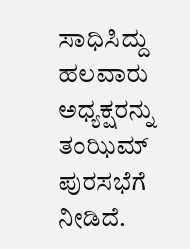ಸಾಧಿಸಿದ್ದು ಹಲವಾರು ಅಧ್ಯಕ್ಷರನ್ನು ತಂಝಿಮ್ ಪುರಸಭೆಗೆ ನೀಡಿದೆ.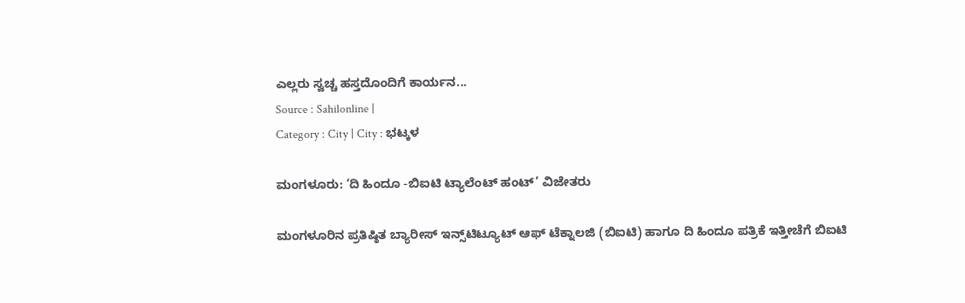ಎಲ್ಲರು ಸ್ವಚ್ಚ ಹಸ್ತದೊಂದಿಗೆ ಕಾರ್ಯನ...
Source : Sahilonline |
Category : City | City : ಭಟ್ಕಳ

ಮಂಗಳೂರು: ‘ದಿ ಹಿಂದೂ -ಬಿಐಟಿ ಟ್ಯಾಲೆಂಟ್ ಹಂಟ್’ ವಿಜೇತರು

ಮಂಗಳೂರಿನ ಪ್ರತಿಷ್ಠಿತ ಬ್ಯಾರೀಸ್ ಇನ್ಸ್‌ಟಿಟ್ಯೂಟ್ ಆಫ್ ಟೆಕ್ನಾಲಜಿ (ಬಿಐಟಿ) ಹಾಗೂ ದಿ ಹಿಂದೂ ಪತ್ರಿಕೆ ಇತ್ತೀಚೆಗೆ ಬಿಐಟಿ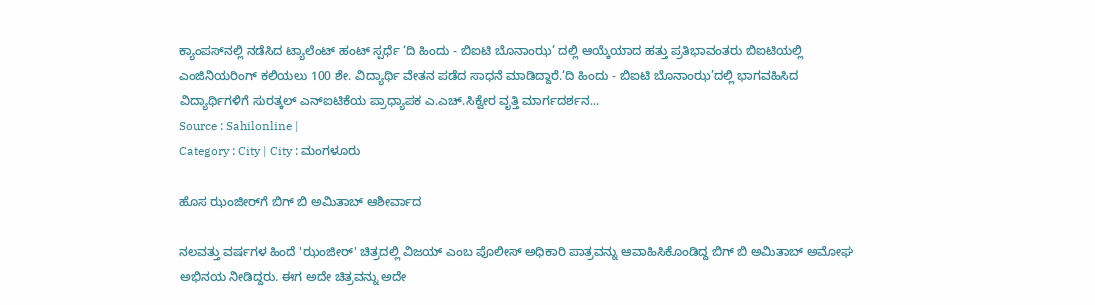ಕ್ಯಾಂಪಸ್‌ನಲ್ಲಿ ನಡೆಸಿದ ಟ್ಯಾಲೆಂಟ್ ಹಂಟ್ ಸ್ಪರ್ಧೆ ‘ದಿ ಹಿಂದು - ಬಿಐಟಿ ಬೊನಾಂಝ’ ದಲ್ಲಿ ಆಯ್ಕೆಯಾದ ಹತ್ತು ಪ್ರತಿಭಾವಂತರು ಬಿಐಟಿಯಲ್ಲಿ ಎಂಜಿನಿಯರಿಂಗ್ ಕಲಿಯಲು 100 ಶೇ. ವಿದ್ಯಾರ್ಥಿ ವೇತನ ಪಡೆದ ಸಾಧನೆ ಮಾಡಿದ್ದಾರೆ.‘ದಿ ಹಿಂದು - ಬಿಐಟಿ ಬೊನಾಂಝ’ದಲ್ಲಿ ಭಾಗವಹಿಸಿದ ವಿದ್ಯಾರ್ಥಿಗಳಿಗೆ ಸುರತ್ಕಲ್ ಎನ್‌ಐಟಿಕೆಯ ಪ್ರಾಧ್ಯಾಪಕ ಎ.ಎಚ್.ಸಿಕ್ವೇರ ವೃತ್ತಿ ಮಾರ್ಗದರ್ಶನ...
Source : Sahilonline |
Category : City | City : ಮಂಗಳೂರು

ಹೊಸ ಝಂಜೀರ್‌ಗೆ ಬಿಗ್ ಬಿ ಅಮಿತಾಬ್ ಆಶೀರ್ವಾದ

ನಲವತ್ತು ವರ್ಷಗಳ ಹಿಂದೆ 'ಝಂಜೀರ್' ಚಿತ್ರದಲ್ಲಿ ವಿಜಯ್ ಎಂಬ ಪೊಲೀಸ್ ಅಧಿಕಾರಿ ಪಾತ್ರವನ್ನು ಆವಾಹಿಸಿಕೊಂಡಿದ್ದ ಬಿಗ್ ಬಿ ಅಮಿತಾಬ್ ಅಮೋಘ ಅಭಿನಯ ನೀಡಿದ್ದರು. ಈಗ ಅದೇ ಚಿತ್ರವನ್ನು ಅದೇ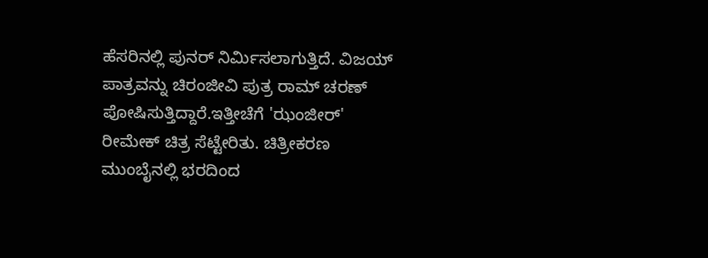ಹೆಸರಿನಲ್ಲಿ ಪುನರ್ ನಿರ್ಮಿಸಲಾಗುತ್ತಿದೆ. ವಿಜಯ್ ಪಾತ್ರವನ್ನು ಚಿರಂಜೀವಿ ಪುತ್ರ ರಾಮ್ ಚರಣ್ ಪೋಷಿಸುತ್ತಿದ್ದಾರೆ.ಇತ್ತೀಚೆಗೆ 'ಝಂಜೀರ್' ರೀಮೇಕ್ ಚಿತ್ರ ಸೆಟ್ಟೇರಿತು. ಚಿತ್ರೀಕರಣ ಮುಂಬೈನಲ್ಲಿ ಭರದಿಂದ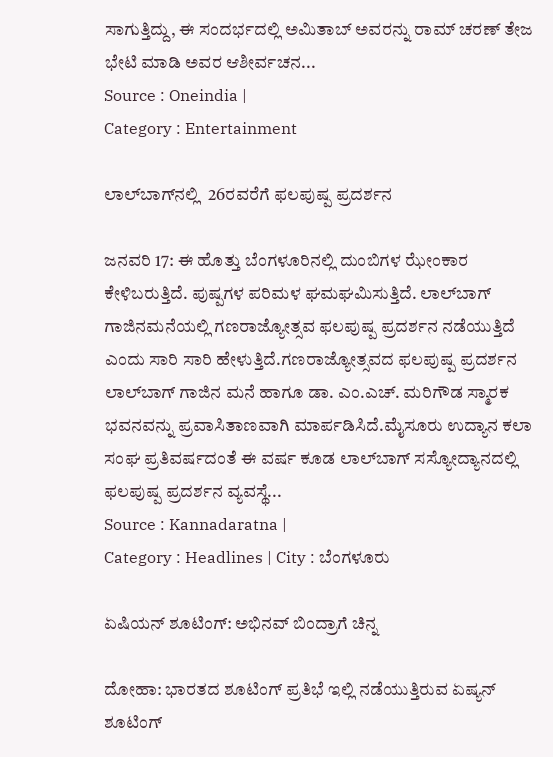ಸಾಗುತ್ತಿದ್ದು, ಈ ಸಂದರ್ಭದಲ್ಲಿ ಅಮಿತಾಬ್ ಅವರನ್ನು ರಾಮ್ ಚರಣ್ ತೇಜ ಭೇಟಿ ಮಾಡಿ ಅವರ ಆಶೀರ್ವಚನ...
Source : Oneindia |
Category : Entertainment

ಲಾಲ್‌ಬಾಗ್‌ನಲ್ಲಿ  26ರವರೆಗೆ ಫಲಪುಷ್ಪ ಪ್ರದರ್ಶನ

ಜನವರಿ 17: ಈ ಹೊತ್ತು ಬೆಂಗಳೂರಿನಲ್ಲಿ ದುಂಬಿಗಳ ಝೇಂಕಾರ ಕೇಳಿಬರುತ್ತಿದೆ. ಪುಷ್ಪಗಳ ಪರಿಮಳ ಘಮಘಮಿಸುತ್ತಿದೆ. ಲಾಲ್‌ಬಾಗ್ ಗಾಜಿನಮನೆಯಲ್ಲಿ ಗಣರಾಜ್ಯೋತ್ಸವ ಫಲಪುಷ್ಪ ಪ್ರದರ್ಶನ ನಡೆಯುತ್ತಿದೆ ಎಂದು ಸಾರಿ ಸಾರಿ ಹೇಳುತ್ತಿದೆ.ಗಣರಾಜ್ಯೋತ್ಸವದ ಫಲಪುಷ್ಪ ಪ್ರದರ್ಶನ ಲಾಲ್‌ಬಾಗ್ ಗಾಜಿನ ಮನೆ ಹಾಗೂ ಡಾ. ಎಂ.ಎಚ್. ಮರಿಗೌಡ ಸ್ಮಾರಕ ಭವನವನ್ನು ಪ್ರವಾಸಿತಾಣವಾಗಿ ಮಾರ್ಪಡಿಸಿದೆ.ಮೈಸೂರು ಉದ್ಯಾನ ಕಲಾ ಸಂಘ ಪ್ರತಿವರ್ಷದಂತೆ ಈ ವರ್ಷ ಕೂಡ ಲಾಲ್‌ಬಾಗ್ ಸಸ್ಯೋದ್ಯಾನದಲ್ಲಿ ಫಲಪುಷ್ಪ ಪ್ರದರ್ಶನ ವ್ಯವಸ್ಥೆ...
Source : Kannadaratna |
Category : Headlines | City : ಬೆಂಗಳೂರು

ಏಷಿಯನ್‌ ಶೂಟಿಂಗ್‌: ಅಭಿನವ್‌ ಬಿಂದ್ರಾಗೆ ಚಿನ್ನ

ದೋಹಾ: ಭಾರತದ ಶೂಟಿಂಗ್‌ ಪ್ರತಿಭೆ ಇಲ್ಲಿ ನಡೆಯುತ್ತಿರುವ ಏಷ್ಯನ್‌ ಶೂಟಿಂಗ್‌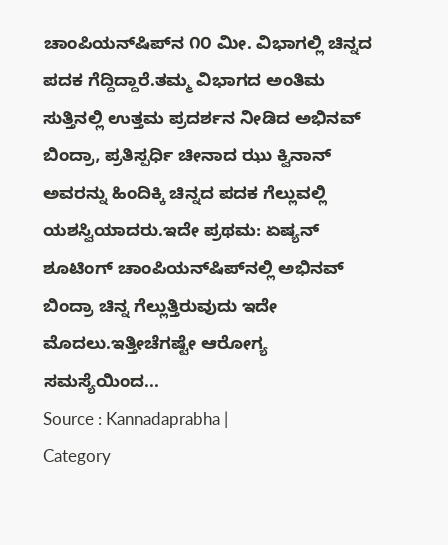ಚಾಂಪಿಯನ್‌ಷಿಪ್‌ನ ೧೦ ಮೀ. ವಿಭಾಗಲ್ಲಿ ಚಿನ್ನದ ಪದಕ ಗೆದ್ದಿದ್ದಾರೆ.ತಮ್ಮ ವಿಭಾಗದ ಅಂತಿಮ ಸುತ್ತಿನಲ್ಲಿ ಉತ್ತಮ ಪ್ರದರ್ಶನ ನೀಡಿದ ಅಭಿನವ್‌ ಬಿಂದ್ರಾ, ಪ್ರತಿಸ್ಪರ್ಧಿ ಚೀನಾದ ಝು ಕ್ವಿನಾನ್‌ ಅವರನ್ನು ಹಿಂದಿಕ್ಕಿ ಚಿನ್ನದ ಪದಕ ಗೆಲ್ಲುವಲ್ಲಿ ಯಶಸ್ವಿಯಾದರು.ಇದೇ ಪ್ರಥಮ: ಏಷ್ಯನ್‌ ಶೂಟಿಂಗ್‌ ಚಾಂಪಿಯನ್‌ಷಿಪ್‌ನಲ್ಲಿ ಅಭಿನವ್‌ ಬಿಂದ್ರಾ ಚಿನ್ನ ಗೆಲ್ಲುತ್ತಿರುವುದು ಇದೇ ಮೊದಲು.ಇತ್ತೀಚೆಗಷ್ಟೇ ಆರೋಗ್ಯ ಸಮಸ್ಯೆಯಿಂದ...
Source : Kannadaprabha |
Category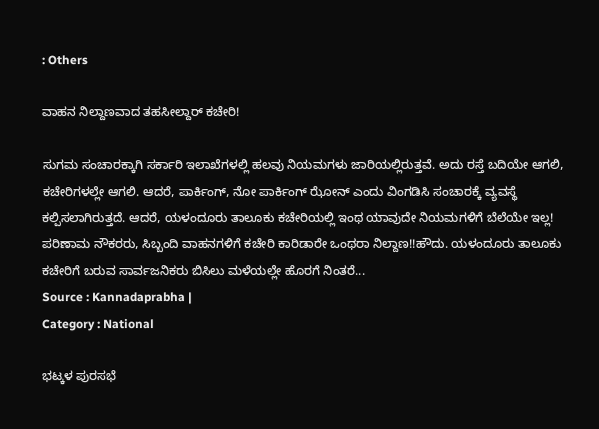: Others

ವಾಹನ ನಿಲ್ದಾಣವಾದ ತಹಸೀಲ್ದಾರ್‌ ಕಚೇರಿ!

ಸುಗಮ ಸಂಚಾರಕ್ಕಾಗಿ ಸರ್ಕಾರಿ ಇಲಾಖೆಗಳಲ್ಲಿ ಹಲವು ನಿಯಮಗಳು ಜಾರಿಯಲ್ಲಿರುತ್ತವೆ. ಅದು ರಸ್ತೆ ಬದಿಯೇ ಆಗಲಿ, ಕಚೇರಿಗಳಲ್ಲೇ ಆಗಲಿ. ಆದರೆ, ಪಾರ್ಕಿಂಗ್‌, ನೋ ಪಾರ್ಕಿಂಗ್‌ ಝೋನ್‌ ಎಂದು ವಿಂಗಡಿಸಿ ಸಂಚಾರಕ್ಕೆ ವ್ಯವಸ್ಥೆ ಕಲ್ಪಿಸಲಾಗಿರುತ್ತದೆ. ಆದರೆ, ಯಳಂದೂರು ತಾಲೂಕು ಕಚೇರಿಯಲ್ಲಿ ಇಂಥ ಯಾವುದೇ ನಿಯಮಗಳಿಗೆ ಬೆಲೆಯೇ ಇಲ್ಲ! ಪರಿಣಾಮ ನೌಕರರು, ಸಿಬ್ಬಂದಿ ವಾಹನಗಳಿಗೆ ಕಚೇರಿ ಕಾರಿಡಾರೇ ಒಂಥರಾ ನಿಲ್ದಾಣ!!ಹೌದು. ಯಳಂದೂರು ತಾಲೂಕು ಕಚೇರಿಗೆ ಬರುವ ಸಾರ್ವಜನಿಕರು ಬಿಸಿಲು ಮಳೆಯಲ್ಲೇ ಹೊರಗೆ ನಿಂತರೆ...
Source : Kannadaprabha |
Category : National

ಭಟ್ಕಳ ಪುರಸಭೆ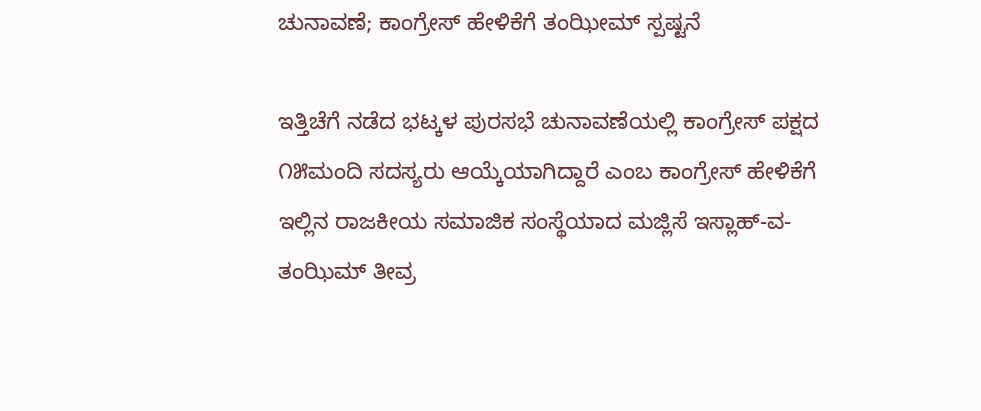ಚುನಾವಣೆ; ಕಾಂಗ್ರೇಸ್ ಹೇಳಿಕೆಗೆ ತಂಝೀಮ್ ಸ್ಪಷ್ಟನೆ

ಇತ್ತಿಚೆಗೆ ನಡೆದ ಭಟ್ಕಳ ಪುರಸಭೆ ಚುನಾವಣೆಯಲ್ಲಿ ಕಾಂಗ್ರೇಸ್ ಪಕ್ಷದ ೧೫ಮಂದಿ ಸದಸ್ಯರು ಆಯ್ಕೆಯಾಗಿದ್ದಾರೆ ಎಂಬ ಕಾಂಗ್ರೇಸ್ ಹೇಳಿಕೆಗೆ ಇಲ್ಲಿನ ರಾಜಕೀಯ ಸಮಾಜಿಕ ಸಂಸ್ಥೆಯಾದ ಮಜ್ಲಿಸೆ ಇಸ್ಲಾಹ್-ವ-ತಂಝಿಮ್ ತೀವ್ರ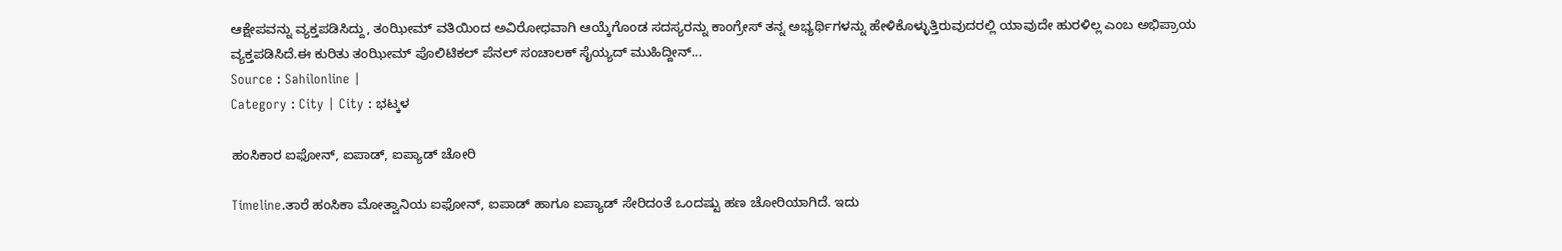ಆಕ್ಷೇಪವನ್ನು ವ್ಯಕ್ತಪಡಿಸಿದ್ದು, ತಂಝೀಮ್ ವತಿಯಿಂದ ಅವಿರೋಧವಾಗಿ ಆಯ್ಕೆಗೊಂಡ ಸದಸ್ಯರನ್ನು ಕಾಂಗ್ರೇಸ್ ತನ್ನ ಅಭ್ಯರ್ಥಿಗಳನ್ನು ಹೇಳಿಕೊಳ್ಳುತ್ತಿರುವುದರಲ್ಲಿ ಯಾವುದೇ ಹುರಳಿಲ್ಲ ಎಂಬ ಅಭಿಪ್ರಾಯ ವ್ಯಕ್ತಪಡಿಸಿದೆ.ಈ ಕುರಿತು ತಂಝೀಮ್ ಪೊಲಿಟಿಕಲ್ ಪೆನಲ್ ಸಂಚಾಲಕ್ ಸೈಯ್ಯದ್ ಮುಹಿದ್ದೀನ್...
Source : Sahilonline |
Category : City | City : ಭಟ್ಕಳ

ಹಂಸಿಕಾರ ಐಫೋನ್, ಐಪಾಡ್, ಐಪ್ಯಾಡ್ ಚೋರಿ

Timeline.ತಾರೆ ಹಂಸಿಕಾ ಮೋತ್ವಾನಿಯ ಐಫೋನ್, ಐಪಾಡ್ ಹಾಗೂ ಐಪ್ಯಾಡ್ ಸೇರಿದಂತೆ ಒಂದಷ್ಟು ಹಣ ಚೋರಿಯಾಗಿದೆ. ಇದು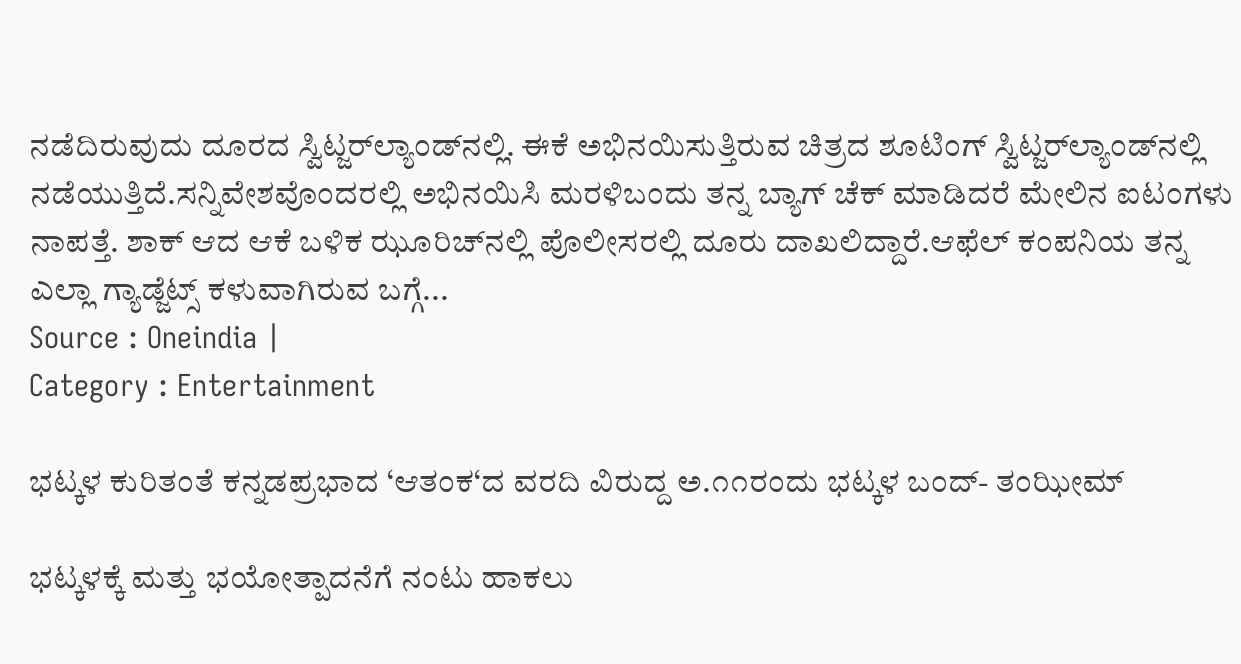ನಡೆದಿರುವುದು ದೂರದ ಸ್ವಿಟ್ಜರ್‌ಲ್ಯಾಂಡ್‌ನಲ್ಲಿ. ಈಕೆ ಅಭಿನಯಿಸುತ್ತಿರುವ ಚಿತ್ರದ ಶೂಟಿಂಗ್ ಸ್ವಿಟ್ಜರ್‌ಲ್ಯಾಂಡ್‌ನಲ್ಲಿ ನಡೆಯುತ್ತಿದೆ.ಸನ್ನಿವೇಶವೊಂದರಲ್ಲಿ ಅಭಿನಯಿಸಿ ಮರಳಿಬಂದು ತನ್ನ ಬ್ಯಾಗ್ ಚೆಕ್ ಮಾಡಿದರೆ ಮೇಲಿನ ಐಟಂಗಳು ನಾಪತ್ತೆ. ಶಾಕ್ ಆದ ಆಕೆ ಬಳಿಕ ಝೂರಿಚ್‌ನಲ್ಲಿ ಪೊಲೀಸರಲ್ಲಿ ದೂರು ದಾಖಲಿದ್ದಾರೆ.ಆಫೆಲ್ ಕಂಪನಿಯ ತನ್ನ ಎಲ್ಲಾ ಗ್ಯಾಡ್ಜೆಟ್ಸ್ ಕಳುವಾಗಿರುವ ಬಗ್ಗೆ...
Source : Oneindia |
Category : Entertainment

ಭಟ್ಕಳ ಕುರಿತಂತೆ ಕನ್ನಡಪ್ರಭಾದ ‘ಆತಂಕ‘ದ ವರದಿ ವಿರುದ್ದ ಅ.೧೧ರಂದು ಭಟ್ಕಳ ಬಂದ್- ತಂಝೀಮ್

ಭಟ್ಕಳಕ್ಕೆ ಮತ್ತು ಭಯೋತ್ಪಾದನೆಗೆ ನಂಟು ಹಾಕಲು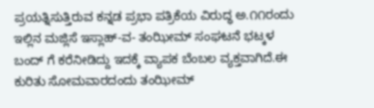ಪ್ರಯತ್ನಿಸುತ್ತಿರುವ ಕನ್ನಡ ಪ್ರಭಾ ಪತ್ರಿಕೆಯ ವಿರುದ್ಧ ಅ.೧೧ರಂದು ಇಲ್ಲಿನ ಮಜ್ಲಿಸೆ ಇಸ್ಲಾಹ್-ವ- ತಂಝೀಮ್ ಸಂಘಟನೆ ಭಟ್ಕಳ ಬಂದ್ ಗೆ ಕರೆನೀಡಿದ್ದು ಇದಕ್ಕೆ ವ್ಯಾಪಕ ಬೆಂಬಲ ವ್ಯಕ್ತವಾಗಿದೆ.ಈ ಕುರಿತು ಸೋಮವಾರದಂದು ತಂಝೀಮ್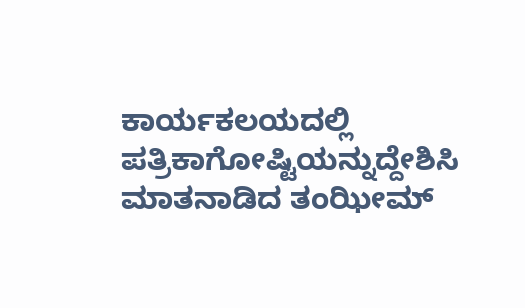ಕಾರ್ಯಕಲಯದಲ್ಲಿ ಪತ್ರಿಕಾಗೋಷ್ಟಿಯನ್ನುದ್ದೇಶಿಸಿ ಮಾತನಾಡಿದ ತಂಝೀಮ್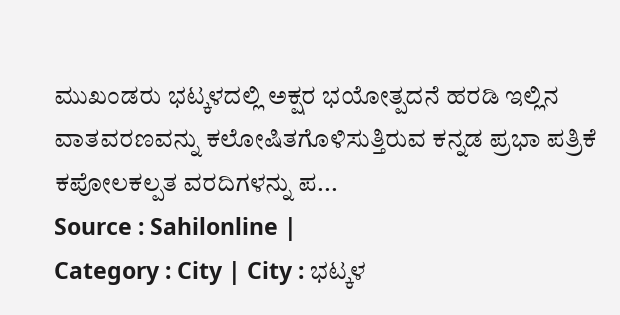ಮುಖಂಡರು ಭಟ್ಕಳದಲ್ಲಿ ಅಕ್ಷರ ಭಯೋತ್ಪದನೆ ಹರಡಿ ಇಲ್ಲಿನ ವಾತವರಣವನ್ನು ಕಲೋಷಿತಗೊಳಿಸುತ್ತಿರುವ ಕನ್ನಡ ಪ್ರಭಾ ಪತ್ರಿಕೆ ಕಪೋಲಕಲ್ಪತ ವರದಿಗಳನ್ನು ಪ...
Source : Sahilonline |
Category : City | City : ಭಟ್ಕಳ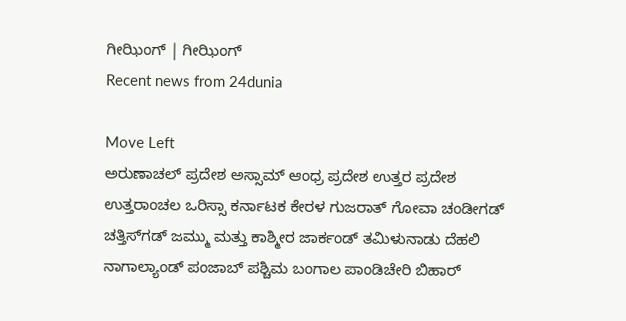ಗೀಝಿಂಗ್ | ಗೀಝಿಂಗ್
Recent news from 24dunia

Move Left
ಅರುಣಾಚಲ್ ಪ್ರದೇಶ ಅಸ್ಸಾಮ್ ಆಂಧ್ರ ಪ್ರದೇಶ ಉತ್ತರ ಪ್ರದೇಶ ಉತ್ತರಾಂಚಲ ಒರಿಸ್ಸಾ ಕರ್ನಾಟಕ ಕೇರಳ ಗುಜರಾತ್ ಗೋವಾ ಚಂಡೀಗಡ್ ಚತ್ತಿಸ್‌ಗಡ್ ಜಮ್ಮು ಮತ್ತು ಕಾಶ್ಮೀರ ಜಾರ್ಕಂಡ್ ತಮಿಳುನಾಡು ದೆಹಲಿ ನಾಗಾಲ್ಯಾಂಡ್ ಪಂಜಾಬ್ ಪಶ್ಚಿಮ ಬಂಗಾಲ ಪಾಂಡಿಚೇರಿ ಬಿಹಾರ್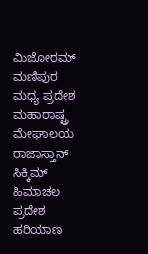ಮಿಜೋರಮ್ ಮಣಿಪುರ ಮಧ್ಯ ಪ್ರದೇಶ ಮಹಾರಾಷ್ಟ್ರ ಮೇಘಾಲಯ ರಾಜಾಸ್ತಾನ್ ಸಿಕ್ಕಿಮ್ ಹಿಮಾಚಲ ಪ್ರದೇಶ ಹರಿಯಾಣ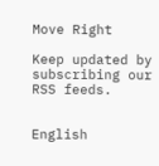Move Right

Keep updated by subscribing our RSS feeds.


English